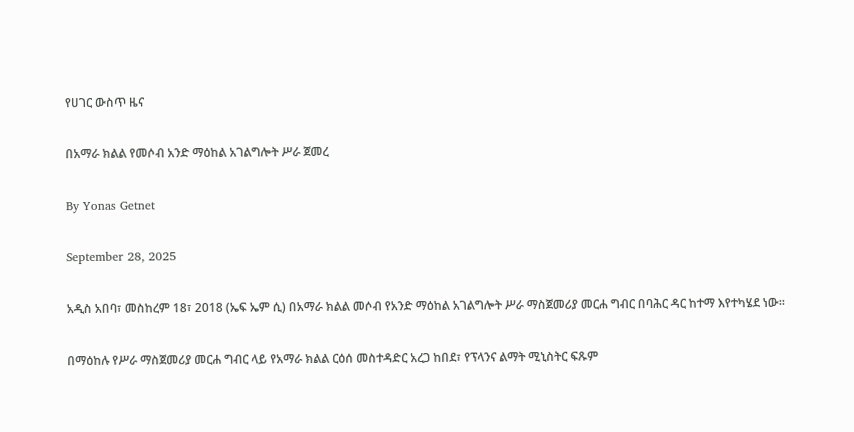የሀገር ውስጥ ዜና

በአማራ ክልል የመሶብ አንድ ማዕከል አገልግሎት ሥራ ጀመረ

By Yonas Getnet

September 28, 2025

አዲስ አበባ፣ መስከረም 18፣ 2018 (ኤፍ ኤም ሲ) በአማራ ክልል መሶብ የአንድ ማዕከል አገልግሎት ሥራ ማስጀመሪያ መርሐ ግብር በባሕር ዳር ከተማ እየተካሄደ ነው።

በማዕከሉ የሥራ ማስጀመሪያ መርሐ ግብር ላይ የአማራ ክልል ርዕሰ መስተዳድር አረጋ ከበደ፣ የፕላንና ልማት ሚኒስትር ፍጹም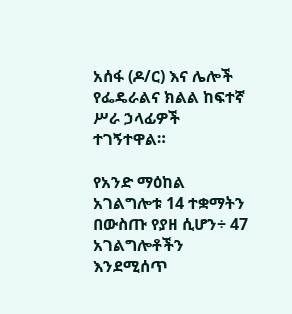አሰፋ (ዶ/ር) እና ሌሎች የፌዴራልና ክልል ከፍተኛ ሥራ ኃላፊዎች ተገኝተዋል።

የአንድ ማዕከል አገልግሎቱ 14 ተቋማትን በውስጡ የያዘ ሲሆን÷ 47 አገልግሎቶችን እንደሚሰጥ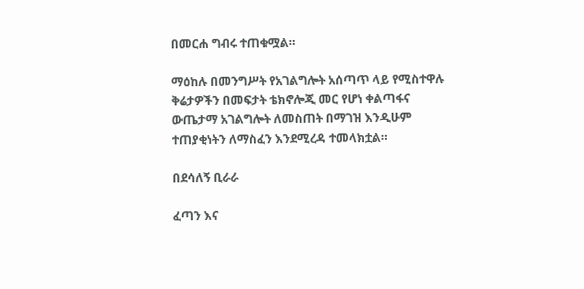በመርሐ ግብሩ ተጠቁሟል።

ማዕከሉ በመንግሥት የአገልግሎት አሰጣጥ ላይ የሚስተዋሉ ቅሬታዎችን በመፍታት ቴክኖሎጂ መር የሆነ ቀልጣፋና ውጤታማ አገልግሎት ለመስጠት በማገዝ እንዲሁም ተጠያቂነትን ለማስፈን እንደሚረዳ ተመላክቷል።

በደሳለኝ ቢራራ

ፈጣን እና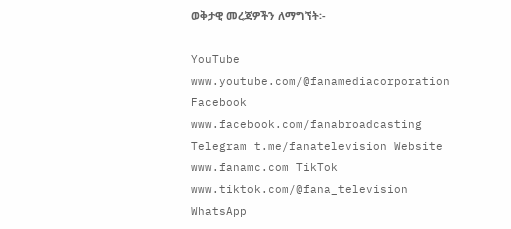ወቅታዊ መረጃዎችን ለማግኘት፡-

YouTube www.youtube.com/@fanamediacorporation Facebook www.facebook.com/fanabroadcasting Telegram t.me/fanatelevision Website www.fanamc.com TikTok www.tiktok.com/@fana_television WhatsApp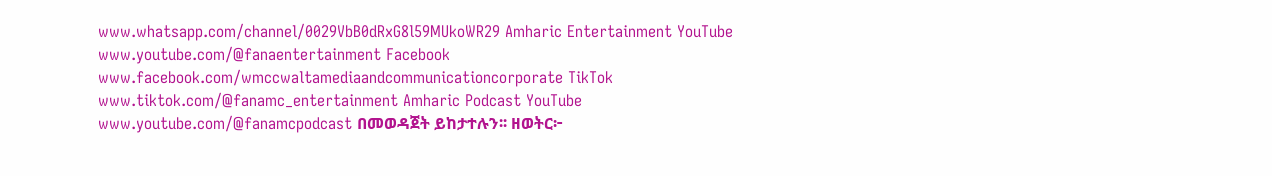www.whatsapp.com/channel/0029VbB0dRxG8l59MUkoWR29 Amharic Entertainment YouTube www.youtube.com/@fanaentertainment Facebook www.facebook.com/wmccwaltamediaandcommunicationcorporate TikTok www.tiktok.com/@fanamc_entertainment Amharic Podcast YouTube www.youtube.com/@fanamcpodcast በመወዳጀት ይከታተሉን፡፡ ዘወትር፦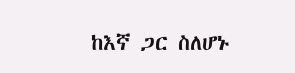ከእኛ ጋር ስለሆኑ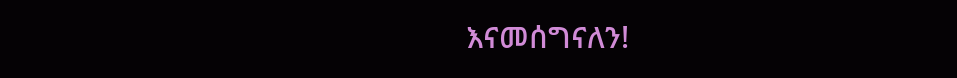እናመሰግናለን!